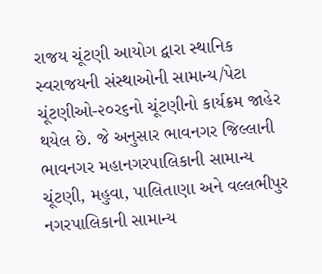રાજય ચૂંટણી આયોગ દ્વારા સ્થાનિક સ્વરાજયની સંસ્થાઓની સામાન્ય/પેટા ચૂંટણીઓ-૨૦ર૬નો ચૂંટણીનો કાર્યક્રમ જાહેર
થયેલ છે. જે અનુસાર ભાવનગર જિલ્લાની ભાવનગર મહાનગરપાલિકાની સામાન્ય ચૂંટણી, મહુવા, પાલિતાણા અને વલ્લભીપુર
નગરપાલિકાની સામાન્ય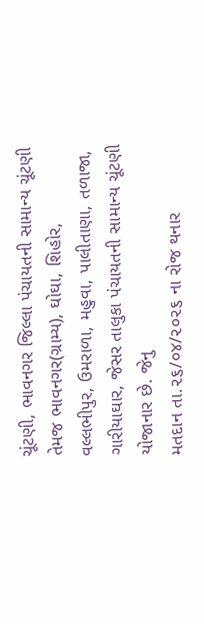ચૂંટણી, ભાવનગર જિલ્લા પંચાયતની સામાન્ય ચૂંટણી તેમજ ભાવનગર(ગ્રામ્ય), ઘોઘા, શિહોર,
વલ્લભીપુર, ઉમરાળા, મહુવા, પાલીતાણા, તળાજા, ગારીયાઘાર, જેસર તાલુકા પંચાયતની સામાન્ય ચૂંટણી યોજાનાર છે. જેનુ
મતદાન તા.૨૬/૦૪/૨૦૨૬ ના રોજ થનાર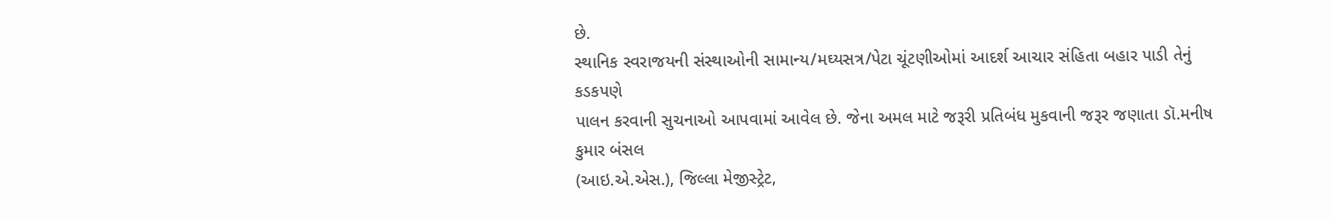છે.
સ્થાનિક સ્વરાજયની સંસ્થાઓની સામાન્ય/મઘ્યસત્ર/પેટા ચૂંટણીઓમાં આદર્શ આચાર સંહિતા બહાર પાડી તેનું કડકપણે
પાલન કરવાની સુચનાઓ આપવામાં આવેલ છે. જેના અમલ માટે જરૂરી પ્રતિબંધ મુકવાની જરૂર જણાતા ડૉ.મનીષ કુમાર બંસલ
(આઇ.એ.એસ.), જિલ્લા મેજીસ્ટ્રેટ,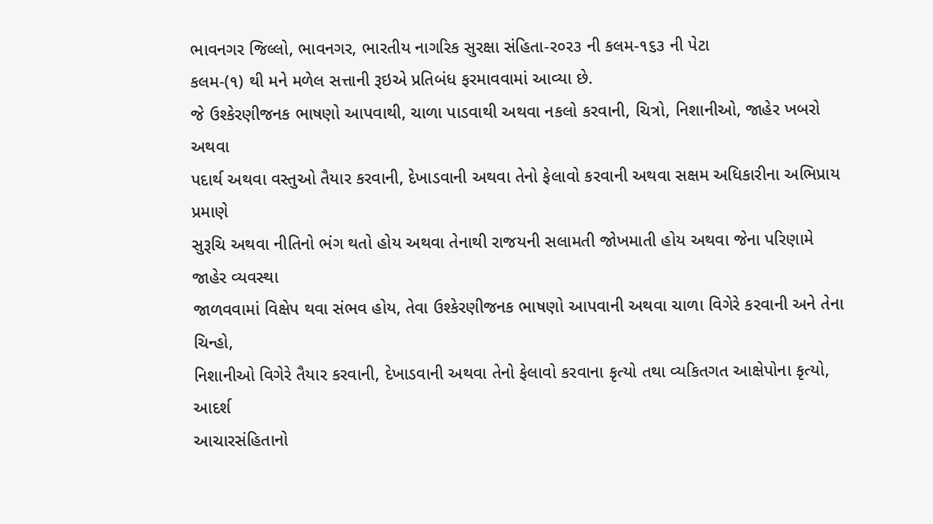ભાવનગર જિલ્લો, ભાવનગર, ભારતીય નાગરિક સુરક્ષા સંહિતા-ર૦ર૩ ની કલમ-૧૬૩ ની પેટા
કલમ-(૧) થી મને મળેલ સત્તાની રૂઇએ પ્રતિબંધ ફરમાવવામાં આવ્યા છે.
જે ઉશ્કેરણીજનક ભાષણો આપવાથી, ચાળા પાડવાથી અથવા નકલો કરવાની, ચિત્રો, નિશાનીઓ, જાહેર ખબરો અથવા
પદાર્થ અથવા વસ્તુઓ તૈયાર કરવાની, દેખાડવાની અથવા તેનો ફેલાવો કરવાની અથવા સક્ષમ અધિકારીના અભિપ્રાય પ્રમાણે
સુરૂચિ અથવા નીતિનો ભંગ થતો હોય અથવા તેનાથી રાજયની સલામતી જોખમાતી હોય અથવા જેના પરિણામે જાહેર વ્યવસ્થા
જાળવવામાં વિક્ષેપ થવા સંભવ હોય, તેવા ઉશ્કેરણીજનક ભાષણો આપવાની અથવા ચાળા વિગેરે કરવાની અને તેના ચિન્હો,
નિશાનીઓ વિગેરે તૈયાર કરવાની, દેખાડવાની અથવા તેનો ફેલાવો કરવાના કૃત્યો તથા વ્યકિતગત આક્ષેપોના કૃત્યો, આદર્શ
આચારસંહિતાનો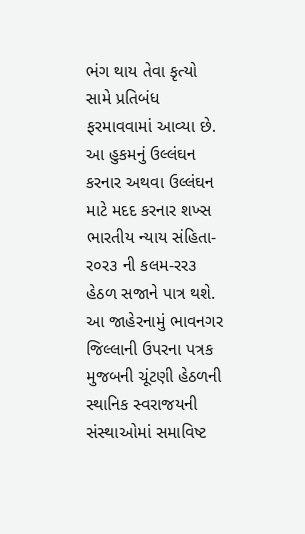ભંગ થાય તેવા કૃત્યો સામે પ્રતિબંધ ફરમાવવામાં આવ્યા છે.
આ હુકમનું ઉલ્લંઘન કરનાર અથવા ઉલ્લંઘન માટે મદદ કરનાર શખ્સ ભારતીય ન્યાય સંહિતા-ર૦ર૩ ની કલમ-રર૩
હેઠળ સજાને પાત્ર થશે. આ જાહેરનામું ભાવનગર જિલ્લાની ઉપરના પત્રક મુજબની ચૂંટણી હેઠળની સ્થાનિક સ્વરાજયની
સંસ્થાઓમાં સમાવિષ્ટ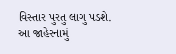વિસ્તાર પુરતુ લાગુ પડશે. આ જાહેરનામું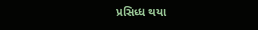પ્રસિધ્ધ થયા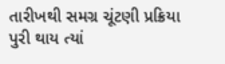તારીખથી સમગ્ર ચૂંટણી પ્રક્રિયા પુરી થાય ત્યાં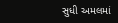સુધી અમલમાં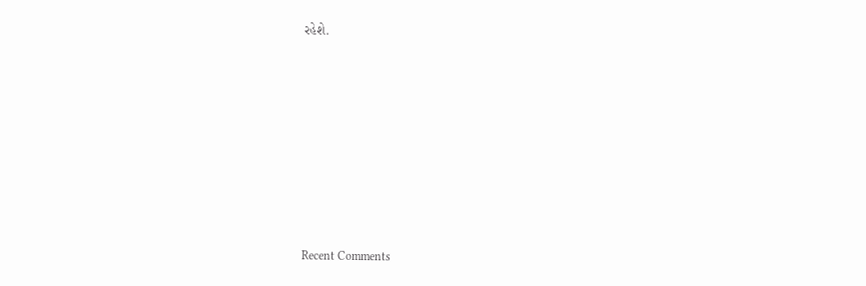રહેશે.











Recent Comments